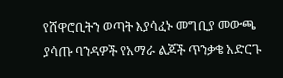የሸዋሮቢትን ወጣት እያሳፈኑ መግቢያ መውጫ ያሳጡ ባንዳዎች የአማራ ልጆች ጥንቃቄ አድርጉ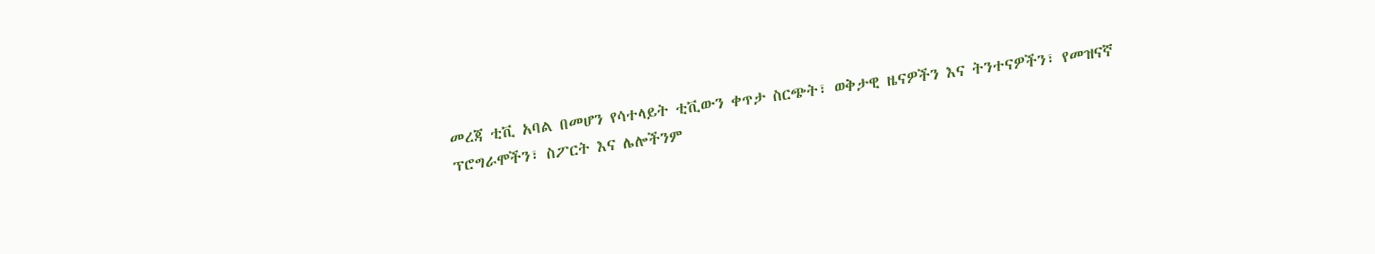መረጃ ቲቪ አባል በመሆን የሳተላይት ቲቪውን ቀጥታ ስርጭት፣ ወቅታዊ ዜናዎችን እና ትንተናዎችን፣ የመዝናኛ ፕሮግራሞችን፣ ስፖርት እና ሌሎችንም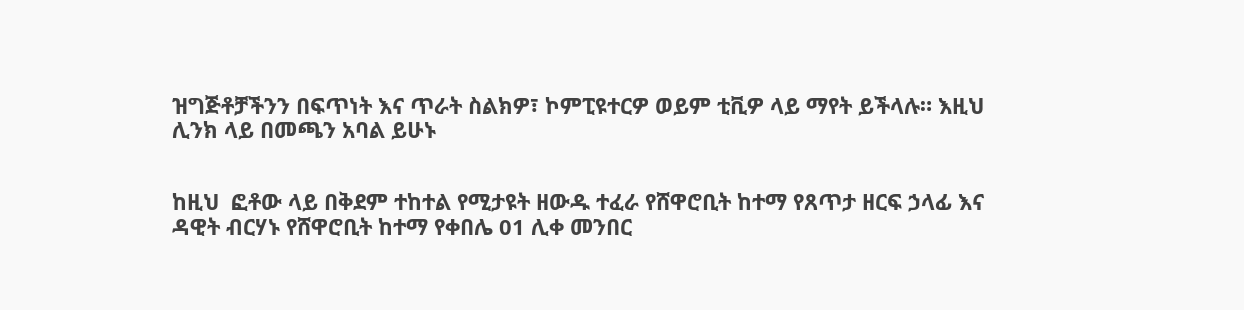ዝግጅቶቻችንን በፍጥነት እና ጥራት ስልክዎ፣ ኮምፒዩተርዎ ወይም ቲቪዎ ላይ ማየት ይችላሉ። እዚህ ሊንክ ላይ በመጫን አባል ይሁኑ


ከዚህ  ፎቶው ላይ በቅደም ተከተል የሚታዩት ዘውዱ ተፈራ የሸዋሮቢት ከተማ የጸጥታ ዘርፍ ኃላፊ እና ዳዊት ብርሃኑ የሸዋሮቢት ከተማ የቀበሌ 01 ሊቀ መንበር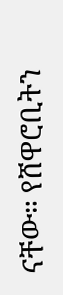ናቸው። የሸዋሮቢትን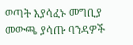ወጣት እያሳፈኑ መግቢያ መውጫ ያሳጡ ባንዳዎች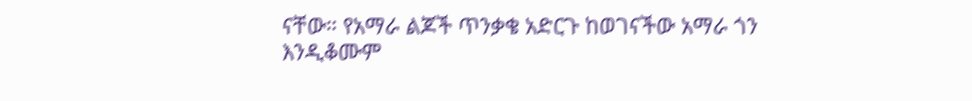ናቸው። የአማራ ልጆች ጥንቃቄ አድርጉ ከወገናችው አማራ ጎን እንዲቆሙም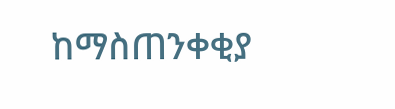ከማስጠንቀቂያ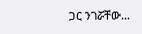ጋር ንገሯቸው…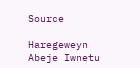Source

Haregeweyn Abeje Iwnetu